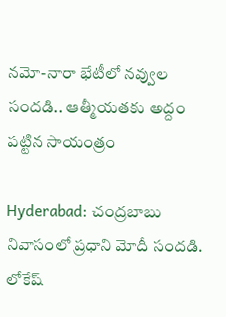న‌మో-నారా భేటీలో నవ్వుల సందడి.. ఆత్మీయతకు అద్దం పట్టిన సాయంత్రం

Hyderabad: చంద్రబాబు నివాసంలో ప్రధాని మోదీ సందడి. లోకేష్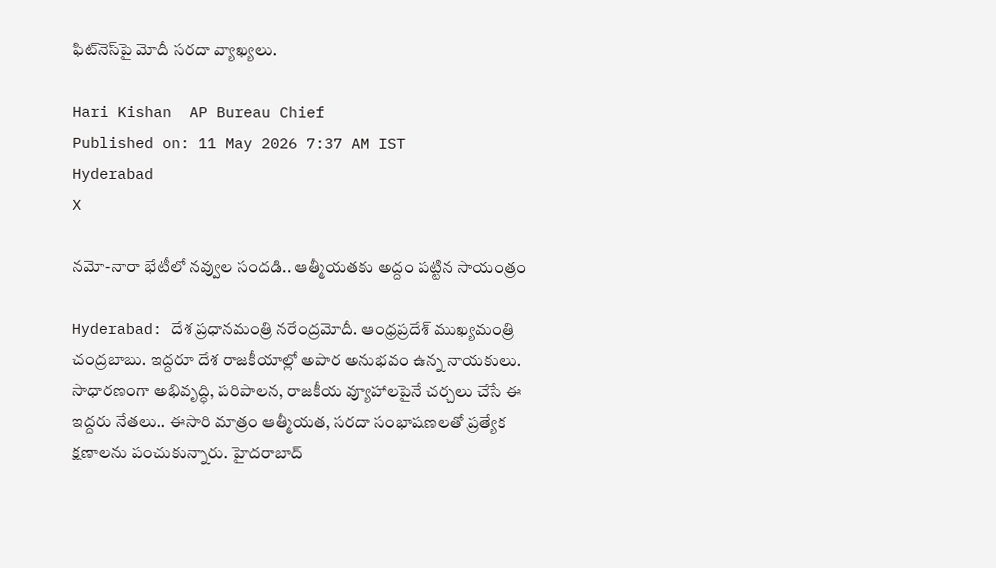ఫిట్‌నెస్‌పై మోదీ సరదా వ్యాఖ్యలు.

Hari Kishan  AP Bureau Chief
Published on: 11 May 2026 7:37 AM IST
Hyderabad
X

న‌మో-నారా భేటీలో నవ్వుల సందడి.. ఆత్మీయతకు అద్దం పట్టిన సాయంత్రం

Hyderabad: దేశ ప్రధానమంత్రి నరేంద్రమోదీ. ఆంధ్రప్రదేశ్ ముఖ్యమంత్రి చంద్రబాబు. ఇద్దరూ దేశ రాజకీయాల్లో అపార అనుభవం ఉన్న నాయకులు. సాధారణంగా అభివృద్ధి, పరిపాలన, రాజకీయ వ్యూహాలపైనే చర్చలు చేసే ఈ ఇద్దరు నేతలు.. ఈసారి మాత్రం ఆత్మీయత, సరదా సంభాషణలతో ప్రత్యేక క్షణాలను పంచుకున్నారు. హైదరాబాద్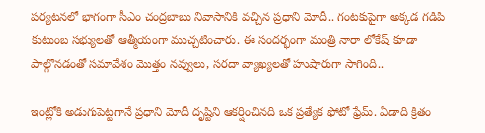పర్యటనలో భాగంగా సీఎం చంద్రబాబు నివాసానికి వచ్చిన ప్రధాని మోదీ.. గంటకుపైగా అక్కడ గడిపి కుటుంబ సభ్యులతో ఆత్మీయంగా ముచ్చటించారు. ఈ సందర్భంగా మంత్రి నారా లోకేష్ కూడా పాల్గొనడంతో సమావేశం మొత్తం నవ్వులు, సరదా వ్యాఖ్యలతో హుషారుగా సాగింది..

ఇంట్లోకి అడుగుపెట్టగానే ప్రధాని మోదీ దృష్టిని ఆకర్షించినది ఒక ప్రత్యేక ఫోటో ఫ్రేమ్‌. ఏడాది క్రితం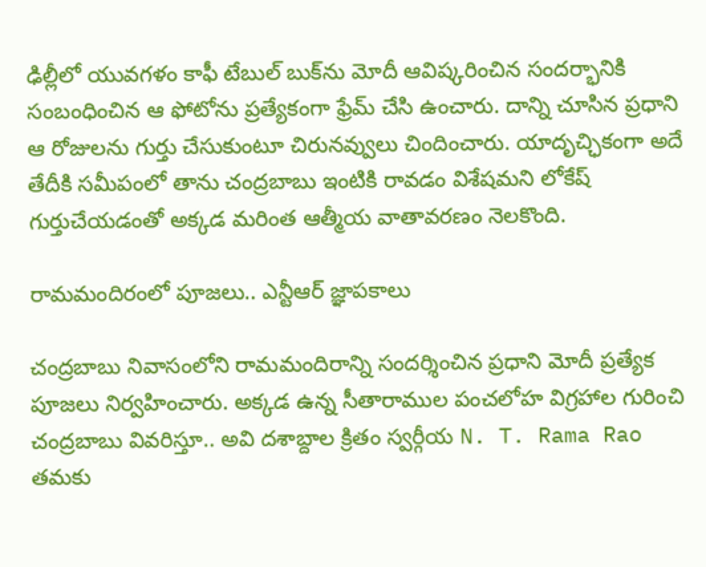ఢిల్లీలో యువగళం కాఫీ టేబుల్ బుక్‌ను మోదీ ఆవిష్కరించిన సందర్భానికి సంబంధించిన ఆ ఫోటోను ప్రత్యేకంగా ఫ్రేమ్ చేసి ఉంచారు. దాన్ని చూసిన ప్రధాని ఆ రోజులను గుర్తు చేసుకుంటూ చిరునవ్వులు చిందించారు. యాదృచ్ఛికంగా అదే తేదీకి సమీపంలో తాను చంద్రబాబు ఇంటికి రావడం విశేషమని లోకేష్ గుర్తుచేయడంతో అక్కడ మరింత ఆత్మీయ వాతావరణం నెలకొంది.

రామమందిరంలో పూజలు.. ఎన్టీఆర్ జ్ఞాపకాలు

చంద్రబాబు నివాసంలోని రామమందిరాన్ని సందర్శించిన ప్రధాని మోదీ ప్రత్యేక పూజలు నిర్వహించారు. అక్కడ ఉన్న సీతారాముల పంచలోహ విగ్రహాల గురించి చంద్రబాబు వివరిస్తూ.. అవి దశాబ్దాల క్రితం స్వర్గీయ N. T. Rama Rao తమకు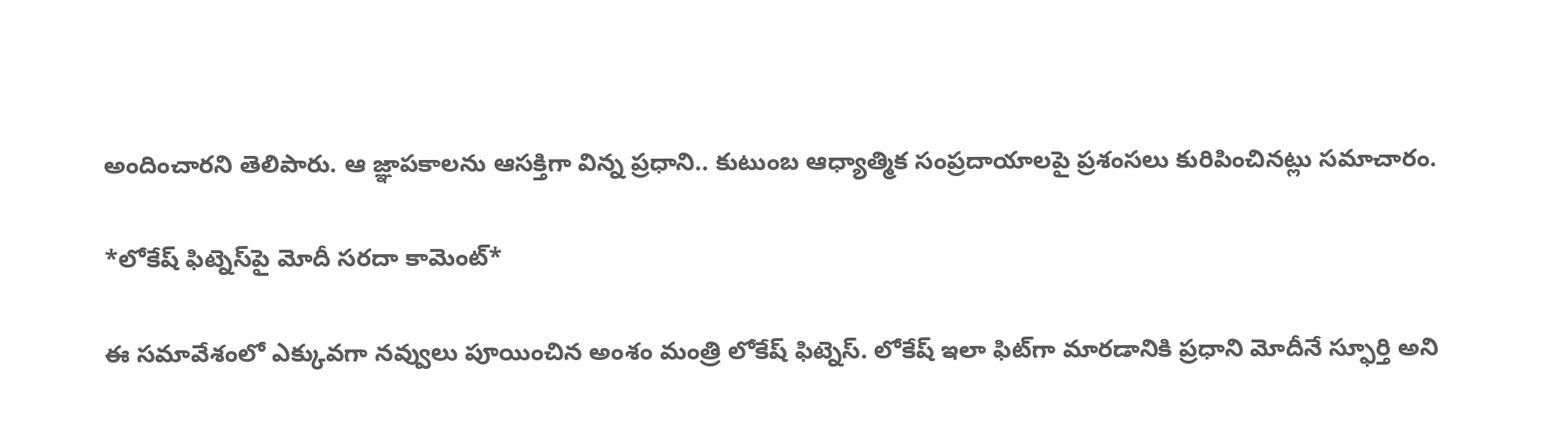అందించారని తెలిపారు. ఆ జ్ఞాపకాలను ఆసక్తిగా విన్న ప్రధాని.. కుటుంబ ఆధ్యాత్మిక సంప్రదాయాలపై ప్రశంసలు కురిపించినట్లు సమాచారం.

*లోకేష్ ఫిట్నెస్‌పై మోదీ సరదా కామెంట్*

ఈ సమావేశంలో ఎక్కువగా నవ్వులు పూయించిన అంశం మంత్రి లోకేష్ ఫిట్నెస్‌. లోకేష్ ఇలా ఫిట్‌గా మారడానికి ప్రధాని మోదీనే స్ఫూర్తి అని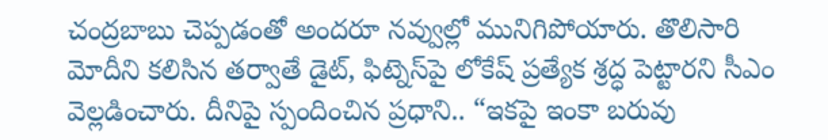చంద్రబాబు చెప్పడంతో అందరూ నవ్వుల్లో మునిగిపోయారు. తొలిసారి మోదీని కలిసిన తర్వాతే డైట్‌, ఫిట్నెస్‌పై లోకేష్ ప్రత్యేక శ్రద్ధ పెట్టారని సీఎం వెల్లడించారు. దీనిపై స్పందించిన ప్రధాని.. “ఇకపై ఇంకా బరువు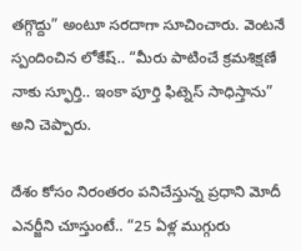తగ్గొద్దు” అంటూ సరదాగా సూచించారు. వెంటనే స్పందించిన లోకేష్.. “మీరు పాటించే క్రమశిక్షణే నాకు స్ఫూర్తి.. ఇంకా పూర్తి ఫిట్నెస్ సాధిస్తాను” అని చెప్పారు.

దేశం కోసం నిరంతరం పనిచేస్తున్న ప్రధాని మోదీ ఎనర్జీని చూస్తుంటే.. “25 ఏళ్ల ముగ్గురు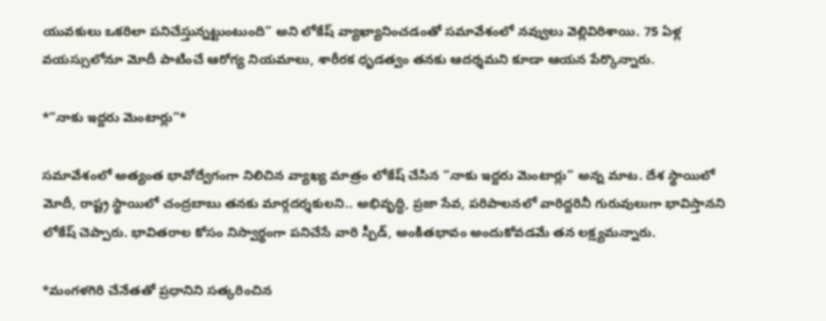యువకులు ఒకరిలా పనిచేస్తున్నట్టుంటుంది” అని లోకేష్ వ్యాఖ్యానించడంతో సమావేశంలో నవ్వులు వెల్లివిరిశాయి. 75 ఏళ్ల వయస్సులోనూ మోదీ పాటించే ఆరోగ్య నియమాలు, శారీరక ధృడత్వం తనకు ఆదర్శమని కూడా ఆయన పేర్కొన్నారు.

*“నాకు ఇద్దరు మెంటార్లు”*

సమావేశంలో అత్యంత భావోద్వేగంగా నిలిచిన వ్యాఖ్య మాత్రం లోకేష్ చేసిన “నాకు ఇద్దరు మెంటార్లు” అన్న మాట. దేశ స్థాయిలో మోదీ, రాష్ట్ర స్థాయిలో చంద్రబాబు తనకు మార్గదర్శకులని.. అభివృద్ధి, ప్రజా సేవ, పరిపాలనలో వారిద్దరినీ గురువులుగా భావిస్తానని లోకేష్ చెప్పారు. భావితరాల కోసం నిస్వార్థంగా పనిచేసే వారి స్పీడ్‌, అంకితభావం అందుకోవడమే తన లక్ష్యమన్నారు.

*మంగళగిరి చేనేతతో ప్రధానిని సత్కరించిన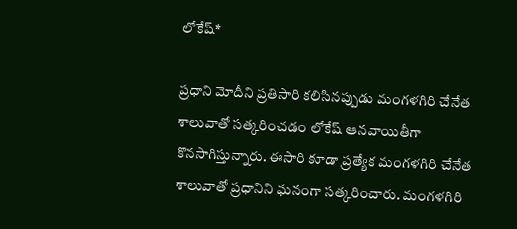లోకేష్*

ప్రధాని మోదీని ప్రతిసారి కలిసినప్పుడు మంగళగిరి చేనేత శాలువాతో సత్కరించడం లోకేష్ ఆనవాయితీగా కొనసాగిస్తున్నారు. ఈసారి కూడా ప్రత్యేక మంగళగిరి చేనేత శాలువాతో ప్రధానిని ఘనంగా సత్కరించారు. మంగళగిరి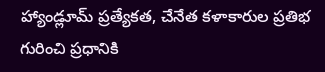హ్యాండ్లూమ్ ప్రత్యేకత, చేనేత కళాకారుల ప్రతిభ గురించి ప్రధానికి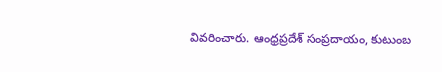వివరించారు. ఆంధ్రప్రదేశ్ సంప్రదాయం, కుటుంబ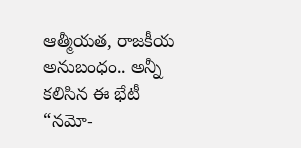ఆత్మీయత, రాజకీయ అనుబంధం.. అన్నీ కలిసిన ఈ భేటీ “నమో-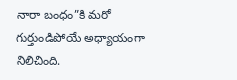నారా బంధం”కి మరో గుర్తుండిపోయే అధ్యాయంగా నిలిచింది.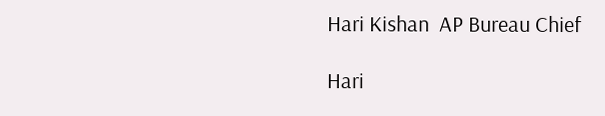Hari Kishan  AP Bureau Chief

Hari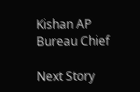Kishan AP Bureau Chief

Next Story